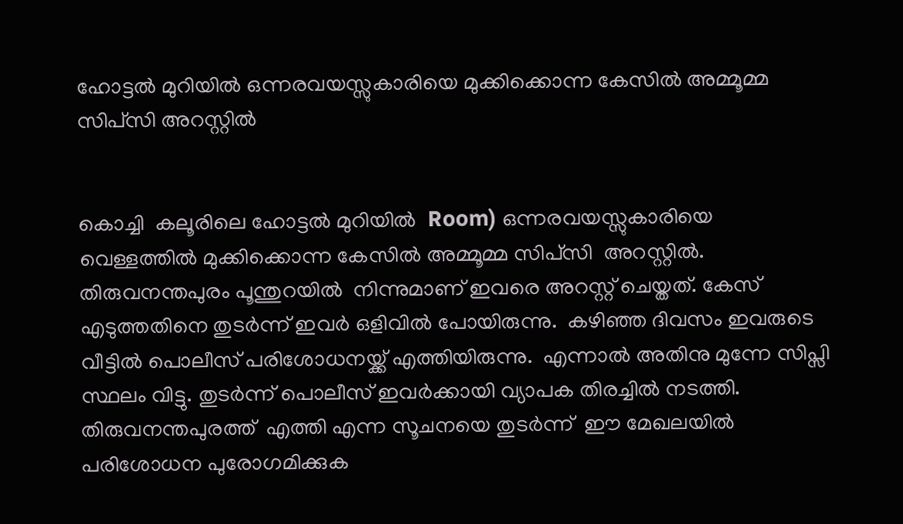ഹോട്ടൽ മുറിയിൽ ഒന്നരവയസ്സുകാരിയെ മുക്കിക്കൊന്ന കേസിൽ അമ്മൂമ്മ സിപ്‌സി അറസ്റ്റിൽ


കൊച്ചി  കലൂരിലെ ഹോട്ടൽ മുറിയിൽ  Room) ഒന്നരവയസ്സുകാരിയെ വെള്ളത്തിൽ മുക്കിക്കൊന്ന കേസിൽ അമ്മൂമ്മ സിപ്‌സി  അറസ്റ്റിൽ. തിരുവനന്തപുരം പൂന്തുറയിൽ  നിന്നുമാണ് ഇവരെ അറസ്റ്റ് ചെയ്തത്. കേസ് എടുത്തതിനെ തുടർന്ന് ഇവർ ഒളിവിൽ പോയിരുന്നു.  കഴിഞ്ഞ ദിവസം ഇവരുടെ വീട്ടിൽ പൊലീസ് പരിശോധനയ്ക്ക് എത്തിയിരുന്നു.  എന്നാൽ അതിനു മുന്നേ സിപ്സി സ്ഥലം വിട്ടു. തുടർന്ന് പൊലീസ് ഇവർക്കായി വ്യാപക തിരച്ചിൽ നടത്തി.
തിരുവനന്തപുരത്ത്  എത്തി എന്ന സൂചനയെ തുടർന്ന്  ഈ മേഖലയിൽ പരിശോധന പുരോഗമിക്കുക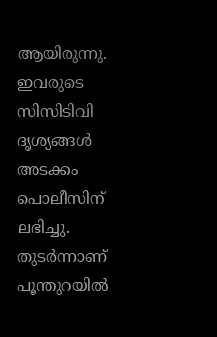ആയിരുന്നു. ഇവരുടെ സിസിടിവി ദൃശ്യങ്ങൾ അടക്കം പൊലീസിന് ലഭിച്ചു. തുടർന്നാണ് പൂന്തുറയിൽ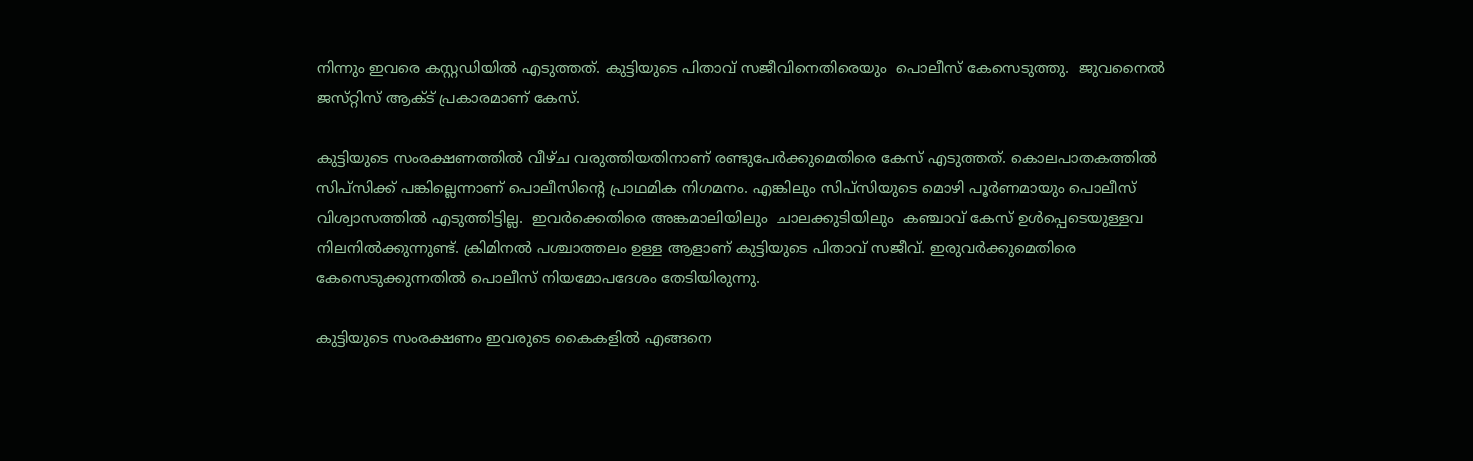നിന്നും ഇവരെ കസ്റ്റഡിയിൽ എടുത്തത്. കുട്ടിയുടെ പിതാവ് സജീവിനെതിരെയും  പൊലീസ് കേസെടുത്തു.  ജുവനൈൽ ജസ്‌റ്റിസ്‌ ആക്ട്‌ പ്രകാരമാണ് കേസ്.

കുട്ടിയുടെ സംരക്ഷണത്തിൽ വീഴ്‌ച വരുത്തിയതിനാണ്‌ രണ്ടുപേർക്കുമെതിരെ കേസ്‌ എടുത്തത്. കൊലപാതകത്തിൽ  സിപ്സിക്ക് പങ്കില്ലെന്നാണ്‌ പൊലീസിന്റെ പ്രാഥമിക നിഗമനം. എങ്കിലും സിപ്സിയുടെ മൊഴി പൂർണമായും പൊലീസ് വിശ്വാസത്തിൽ എടുത്തിട്ടില്ല.  ഇവർക്കെതിരെ അങ്കമാലിയിലും  ചാലക്കുടിയിലും  കഞ്ചാവ് കേസ് ഉൾപ്പെടെയുള്ളവ നിലനിൽക്കുന്നുണ്ട്. ക്രിമിനൽ പശ്ചാത്തലം ഉള്ള ആളാണ് കുട്ടിയുടെ പിതാവ് സജീവ്. ഇരുവർക്കുമെതിരെ കേസെടുക്കുന്നതിൽ പൊലീസ് നിയമോപദേശം തേടിയിരുന്നു.

കുട്ടിയുടെ സംരക്ഷണം ഇവരുടെ കൈകളിൽ എങ്ങനെ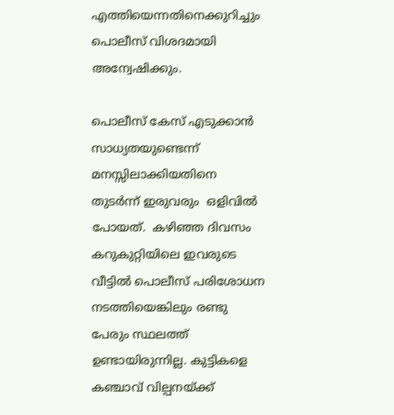എത്തിയെന്നതിനെക്കുറിച്ചും  പൊലീസ്‌ വിശദമായി അന്വേഷിക്കും.

പൊലീസ് കേസ് എടുക്കാൻ സാധ്യതയുണ്ടെന്ന് മനസ്സിലാക്കിയതിനെ തുടർന്ന് ഇരുവരും  ഒളിവിൽ പോയത്.  കഴിഞ്ഞ ദിവസം കറുകുറ്റിയിലെ ഇവരുടെ വീട്ടിൽ പൊലീസ് പരിശോധന നടത്തിയെങ്കിലും രണ്ടു പേരും സ്ഥലത്ത് ഉണ്ടായിരുന്നില്ല. കുട്ടികളെ കഞ്ചാവ് വില്പനയ്ക്ക്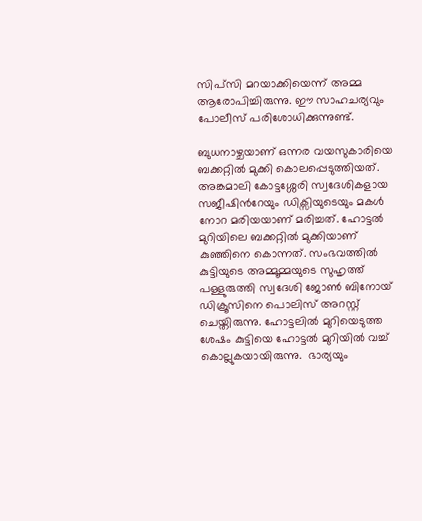സിപ്സി മറയാക്കിയെന്ന് അമ്മ ആരോപിച്ചിരുന്നു. ഈ സാഹചര്യവും പോലീസ് പരിശോധിക്കുന്നുണ്ട്.

ബുധനാഴ്ചയാണ് ഒന്നര വയസുകാരിയെ ബക്കറ്റിൽ മുക്കി കൊലപ്പെടുത്തിയത്. അങ്കമാലി കോട്ടശ്ശേരി സ്വദേശികളായ സജീഷിന്‍റേയും ഡിക്സിയുടെയും മകൾ നോറ മരിയയാണ് മരിച്ചത്. ഹോട്ടൽ മുറിയിലെ ബക്കറ്റിൽ മുക്കിയാണ് കുഞ്ഞിനെ കൊന്നത്. സംഭവത്തില്‍ കുട്ടിയുടെ അമ്മൂമ്മയുടെ സുഹൃത്ത് പള്ളുരുത്തി സ്വദേശി ജോണ്‍ ബിനോയ് ഡിക്രൂസിനെ പൊലിസ് അറസ്റ്റ് ചെയ്തിരുന്നു. ഹോട്ടലിൽ മുറിയെടുത്ത ശേഷം കുട്ടിയെ ഹോട്ടല്‍ മുറിയില്‍ വച്ച് കൊല്ലുകയായിരുന്നു.  ഭാര്യയും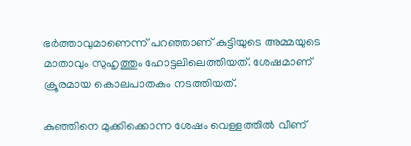ഭര്‍ത്താവുമാണെന്ന് പറഞ്ഞാണ് കുട്ടിയുടെ അമ്മയുടെ മാതാവും സുഹൃത്തും ഹോട്ടലിലെത്തിയത്. ശേഷമാണ് ക്രൂരമായ കൊലപാതകം നടത്തിയത്.

കുഞ്ഞിനെ മുക്കിക്കൊന്ന ശേഷം വെള്ളത്തില്‍ വീണ്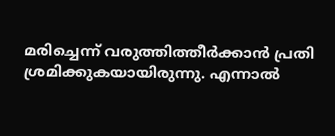മരിച്ചെന്ന് വരുത്തിത്തീർക്കാൻ പ്രതി ശ്രമിക്കുകയായിരുന്നു. എന്നാൽ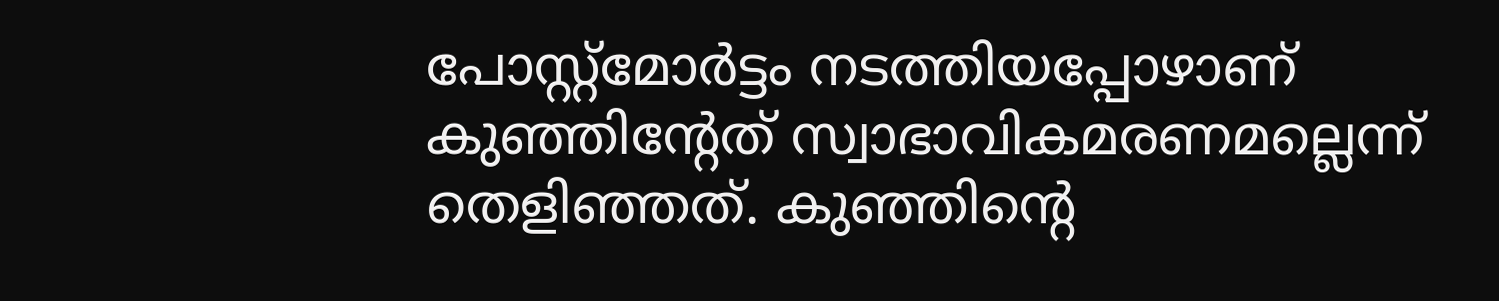പോസ്റ്റ്‌മോർട്ടം നടത്തിയപ്പോഴാണ് കുഞ്ഞിന്‍റേത് സ്വാഭാവികമരണമല്ലെന്ന് തെളിഞ്ഞത്. കുഞ്ഞിന്‍റെ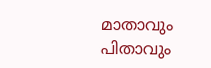മാതാവും പിതാവും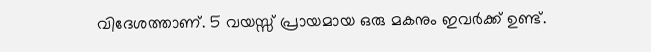വിദേശത്താണ്. 5 വയസ്സ് പ്രായമായ ഒരു മകനും ഇവർക്ക് ഉണ്ട്.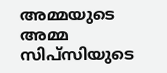അമ്മയുടെ അമ്മ സിപ്സിയുടെ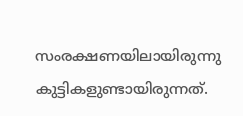സംരക്ഷണയിലായിരുന്നു കുട്ടികളുണ്ടായിരുന്നത്.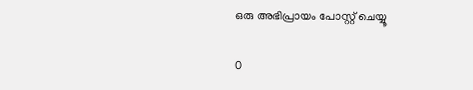ഒരു അഭിപ്രായം പോസ്റ്റ് ചെയ്യൂ

0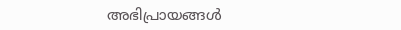അഭിപ്രായങ്ങള്‍